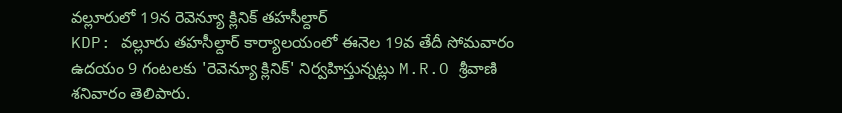వల్లూరులో 19న రెవెన్యూ క్లినిక్ తహసీల్దార్
KDP: వల్లూరు తహసీల్దార్ కార్యాలయంలో ఈనెల 19వ తేదీ సోమవారం ఉదయం 9 గంటలకు 'రెవెన్యూ క్లినిక్' నిర్వహిస్తున్నట్లు M.R.O శ్రీవాణి శనివారం తెలిపారు.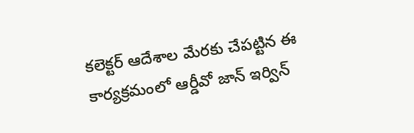కలెక్టర్ ఆదేశాల మేరకు చేపట్టిన ఈ కార్యక్రమంలో ఆర్డీవో జాన్ ఇర్విన్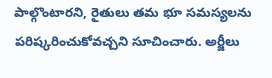పాల్గొంటారని, రైతులు తమ భూ సమస్యలను పరిష్కరించుకోవచ్చని సూచించారు. అర్జీలు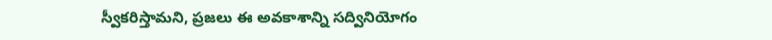స్వీకరిస్తామని, ప్రజలు ఈ అవకాశాన్ని సద్వినియోగం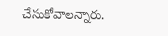చేసుకోవాలన్నారు.